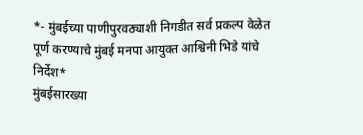*- मुंबईच्या पाणीपुरवठ्याशी निगडीत सर्व प्रकल्प वेळेत पूर्ण करण्याचे मुंबई मनपा आयुक्त आश्विनी भिडे यांचे निर्देश*
मुंबईसारख्या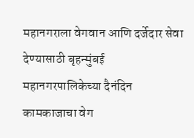महानगराला वेगवान आणि दर्जेदार सेवा देण्यासाठी बृहन्मुंबई महानगरपालिकेच्या दैनंदिन कामकाजाचा वेग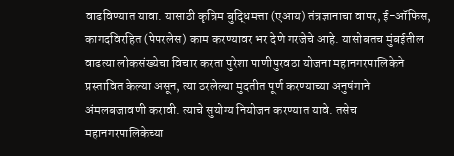वाढविण्यात यावा. यासाठी कृत्रिम बुद्धिमत्ता (एआय) तंत्रज्ञानाचा वापर, ई-ऑफिस, कागदविरहित (पेपरलेस) काम करण्यावर भर देणे गरजेचे आहे. यासोबतच मुंबईतील वाढत्या लोकसंख्येचा विचार करता पुरेशा पाणीपुरवठा योजना महानगरपालिकेने प्रस्तावित केल्या असून, त्या ठरलेल्या मुदतीत पूर्ण करण्याच्या अनुषंगाने अंमलबजावणी करावी. त्याचे सुयोग्य नियोजन करण्यात यावे. तसेच महानगरपालिकेच्या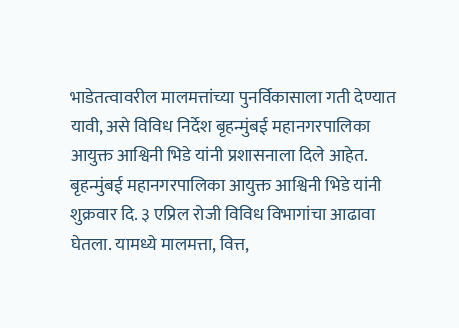भाडेतत्वावरील मालमत्तांच्या पुनर्विकासाला गती देण्यात यावी, असे विविध निर्देश बृहन्मुंबई महानगरपालिका आयुक्त आश्विनी भिडे यांनी प्रशासनाला दिले आहेत.
बृहन्मुंबई महानगरपालिका आयुक्त आश्विनी भिडे यांनी शुक्रवार दि. ३ एप्रिल रोजी विविध विभागांचा आढावा घेतला. यामध्ये मालमत्ता, वित्त,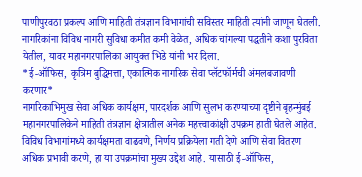पाणीपुरवठा प्रकल्प आणि माहिती तंत्रज्ञान विभागांची सविस्तर माहिती त्यांनी जाणून घेतली. नागरिकांना विविध नागरी सुविधा कमीत कमी वेळेत, अधिक चांगल्या पद्धतीने कशा पुरविता येतील, यावर महानगरपालिका आयुक्त भिडे यांनी भर दिला.
*ई-ऑफिस, कृत्रिम बुद्धिमत्ता, एकात्मिक नागरिक सेवा प्लॅटफॉर्मची अंमलबजावणी करणार*
नागरिकाभिमुख सेवा अधिक कार्यक्षम, पारदर्शक आणि सुलभ करण्याच्या दृष्टीने बृहन्मुंबई महानगरपालिकेने माहिती तंत्रज्ञान क्षेत्रातील अनेक महत्त्वाकांक्षी उपक्रम हाती घेतले आहेत. विविध विभागांमध्ये कार्यक्षमता वाढवणे, निर्णय प्रक्रियेला गती देणे आणि सेवा वितरण अधिक प्रभावी करणे, हा या उपक्रमांचा मुख्य उद्देश आहे. यासाठी ई-ऑफिस,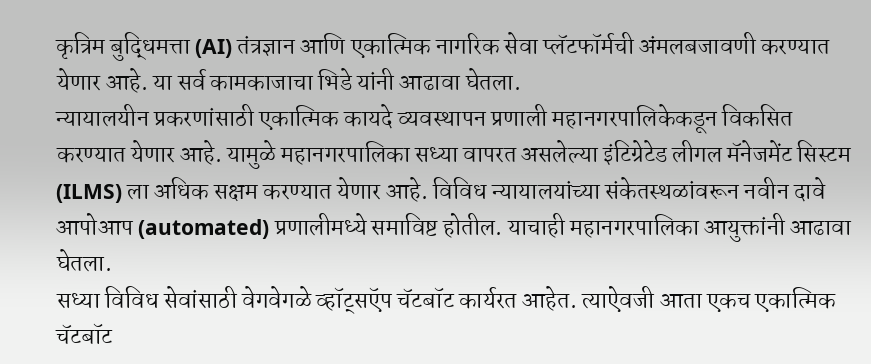कृत्रिम बुद्धिमत्ता (AI) तंत्रज्ञान आणि एकात्मिक नागरिक सेवा प्लॅटफॉर्मची अंमलबजावणी करण्यात येणार आहे. या सर्व कामकाजाचा भिडे यांनी आढावा घेतला.
न्यायालयीन प्रकरणांसाठी एकात्मिक कायदे व्यवस्थापन प्रणाली महानगरपालिकेकडून विकसित करण्यात येणार आहे. यामुळे महानगरपालिका सध्या वापरत असलेल्या इंटिग्रेटेड लीगल मॅनेजमेंट सिस्टम (ILMS) ला अधिक सक्षम करण्यात येणार आहे. विविध न्यायालयांच्या संकेतस्थळांवरून नवीन दावे आपोआप (automated) प्रणालीमध्ये समाविष्ट होतील. याचाही महानगरपालिका आयुक्तांनी आढावा घेतला.
सध्या विविध सेवांसाठी वेगवेगळे व्हॉट्सऍप चॅटबॉट कार्यरत आहेत. त्याऐवजी आता एकच एकात्मिक चॅटबॉट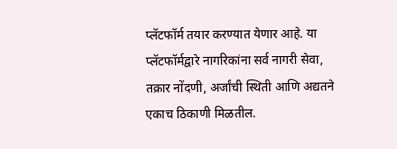प्लॅटफॉर्म तयार करण्यात येणार आहे. या प्लॅटफॉर्मद्वारे नागरिकांना सर्व नागरी सेवा, तक्रार नोंदणी, अर्जांची स्थिती आणि अद्यतने एकाच ठिकाणी मिळतील.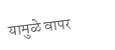यामुळे वापर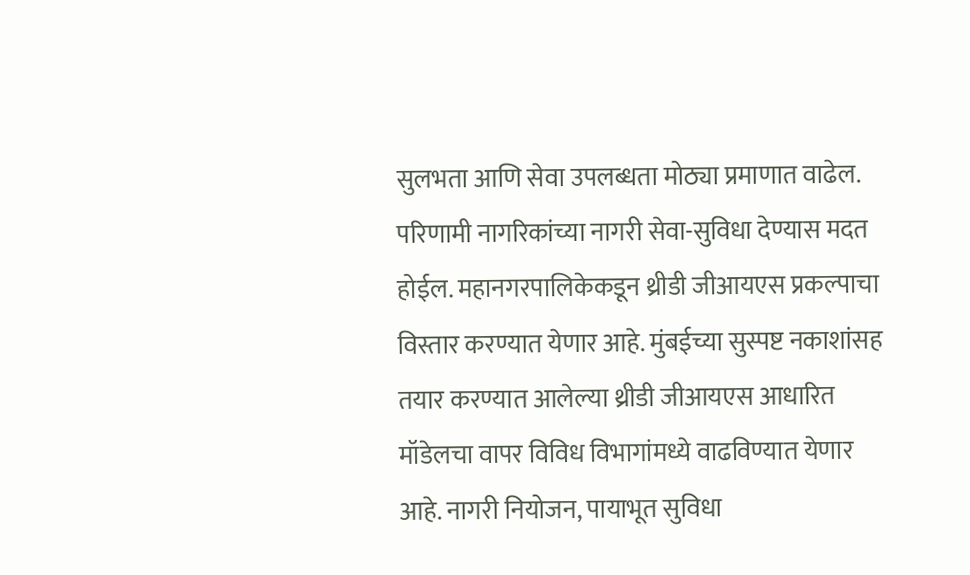सुलभता आणि सेवा उपलब्धता मोठ्या प्रमाणात वाढेल. परिणामी नागरिकांच्या नागरी सेवा-सुविधा देण्यास मदत होईल. महानगरपालिकेकडून थ्रीडी जीआयएस प्रकल्पाचा विस्तार करण्यात येणार आहे. मुंबईच्या सुस्पष्ट नकाशांसह तयार करण्यात आलेल्या थ्रीडी जीआयएस आधारित मॉडेलचा वापर विविध विभागांमध्ये वाढविण्यात येणार आहे. नागरी नियोजन, पायाभूत सुविधा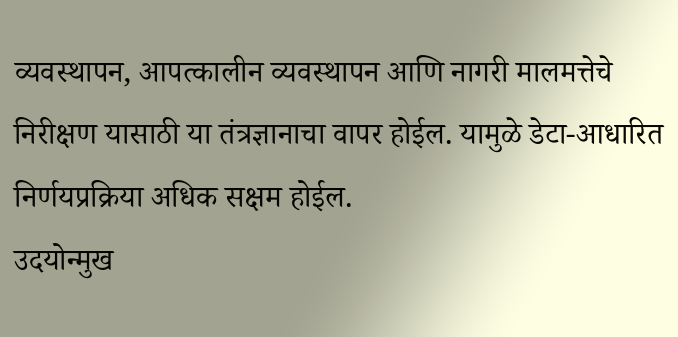व्यवस्थापन, आपत्कालीन व्यवस्थापन आणि नागरी मालमत्तेचे निरीक्षण यासाठी या तंत्रज्ञानाचा वापर होईल. यामुळे डेटा-आधारित निर्णयप्रक्रिया अधिक सक्षम होईल.
उदयोन्मुख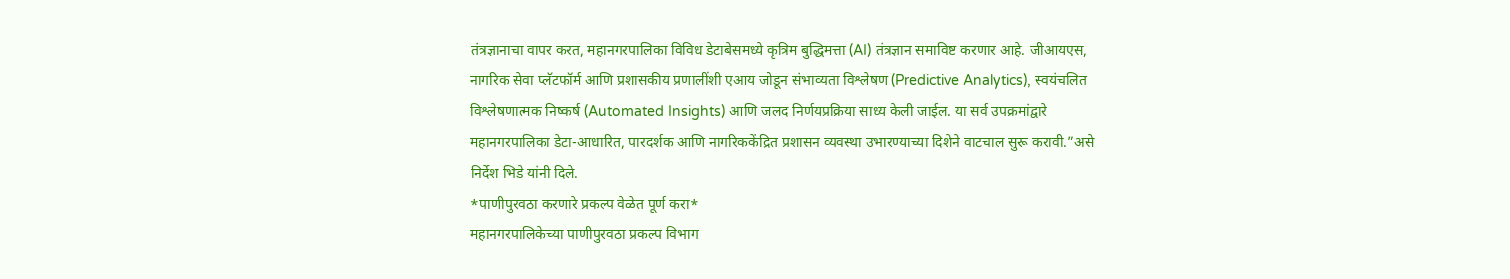तंत्रज्ञानाचा वापर करत, महानगरपालिका विविध डेटाबेसमध्ये कृत्रिम बुद्धिमत्ता (AI) तंत्रज्ञान समाविष्ट करणार आहे. जीआयएस, नागरिक सेवा प्लॅटफॉर्म आणि प्रशासकीय प्रणालींशी एआय जोडून संभाव्यता विश्लेषण (Predictive Analytics), स्वयंचलित विश्लेषणात्मक निष्कर्ष (Automated Insights) आणि जलद निर्णयप्रक्रिया साध्य केली जाईल. या सर्व उपक्रमांद्वारे महानगरपालिका डेटा-आधारित, पारदर्शक आणि नागरिककेंद्रित प्रशासन व्यवस्था उभारण्याच्या दिशेने वाटचाल सुरू करावी.”असे निर्देश भिडे यांनी दिले.
*पाणीपुरवठा करणारे प्रकल्प वेळेत पूर्ण करा*
महानगरपालिकेच्या पाणीपुरवठा प्रकल्प विभाग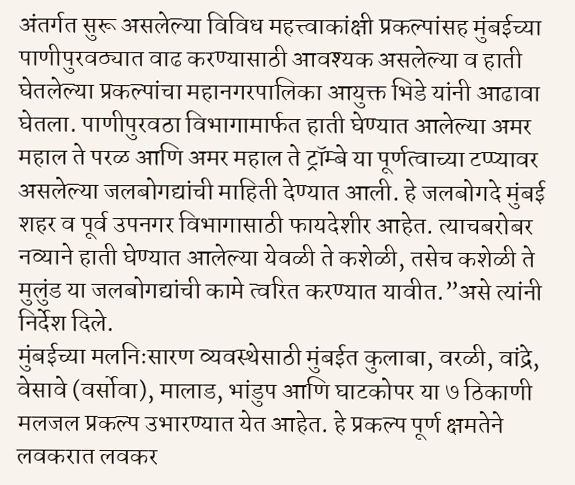अंतर्गत सुरू असलेल्या विविध महत्त्वाकांक्षी प्रकल्पांसह मुंबईच्या पाणीपुरवठ्यात वाढ करण्यासाठी आवश्यक असलेल्या व हाती घेतलेल्या प्रकल्पांचा महानगरपालिका आयुक्त भिडे यांनी आढावा घेतला. पाणीपुरवठा विभागामार्फत हाती घेण्यात आलेल्या अमर महाल ते परळ आणि अमर महाल ते ट्रॉम्बे या पूर्णत्वाच्या टप्प्यावर असलेल्या जलबोगद्यांची माहिती देण्यात आली. हे जलबोगदे मुंबई शहर व पूर्व उपनगर विभागासाठी फायदेशीर आहेत. त्याचबरोबर नव्याने हाती घेण्यात आलेल्या येवळी ते कशेळी, तसेच कशेळी ते मुलुंड या जलबोगद्यांची कामे त्वरित करण्यात यावीत.”असे त्यांनी निर्देश दिले.
मुंबईच्या मलनिःसारण व्यवस्थेसाठी मुंबईत कुलाबा, वरळी, वांद्रे, वेसावे (वर्सोवा), मालाड, भांडुप आणि घाटकोपर या ७ ठिकाणी मलजल प्रकल्प उभारण्यात येत आहेत. हे प्रकल्प पूर्ण क्षमतेने लवकरात लवकर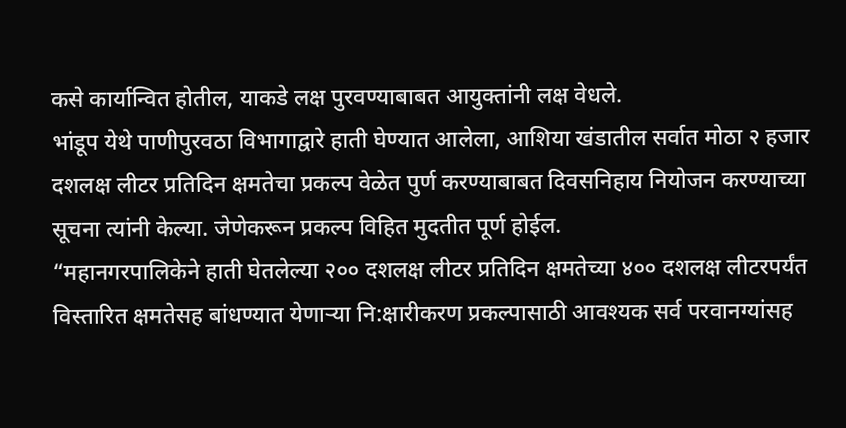कसे कार्यान्वित होतील, याकडे लक्ष पुरवण्याबाबत आयुक्तांनी लक्ष वेधले.
भांडूप येथे पाणीपुरवठा विभागाद्वारे हाती घेण्यात आलेला, आशिया खंडातील सर्वात मोठा २ हजार दशलक्ष लीटर प्रतिदिन क्षमतेचा प्रकल्प वेळेत पुर्ण करण्याबाबत दिवसनिहाय नियोजन करण्याच्या सूचना त्यांनी केल्या. जेणेकरून प्रकल्प विहित मुदतीत पूर्ण होईल.
“महानगरपालिकेने हाती घेतलेल्या २०० दशलक्ष लीटर प्रतिदिन क्षमतेच्या ४०० दशलक्ष लीटरपर्यंत विस्तारित क्षमतेसह बांधण्यात येणाऱ्या नि:क्षारीकरण प्रकल्पासाठी आवश्यक सर्व परवानग्यांसह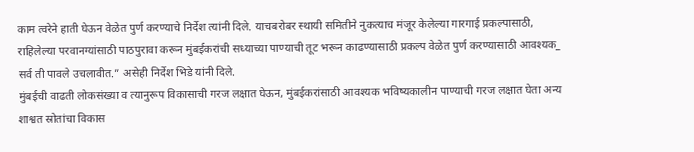काम त्वरेने हाती घेऊन वेळेत पुर्ण करण्याचे निर्देश त्यांनी दिले. याचबरोबर स्थायी समितीने नुकत्याच मंजूर केलेल्या गारगाई प्रकल्पासाठी, राहिलेल्या परवानग्यांसाठी पाठपुरावा करून मुंबईकरांची सध्याच्या पाण्याची तूट भरून काढण्यासाठी प्रकल्प वेळेत पुर्ण करण्यासाठी आवश्यक_ सर्व ती पावले उचलावीत.” असेही निर्देश भिडे यांनी दिले.
मुंबईची वाढती लोकसंख्या व त्यानुरूप विकासाची गरज लक्षात घेऊन, मुंबईकरांसाठी आवश्यक भविष्यकालीन पाण्याची गरज लक्षात घेता अन्य शाश्वत स्रोतांचा विकास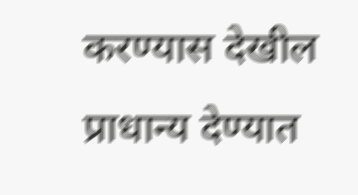करण्यास देखील प्राधान्य देण्यात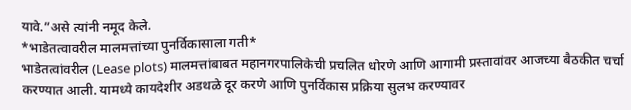यावे.”असे त्यांनी नमूद केले.
*भाडेतत्वावरील मालमत्तांच्या पुनर्विकासाला गती*
भाडेतत्वांवरील (Lease plots) मालमत्तांबाबत महानगरपालिकेची प्रचलित धोरणे आणि आगामी प्रस्तावांवर आजच्या बैठकीत चर्चा करण्यात आली. यामध्ये कायदेशीर अडथळे दूर करणे आणि पुनर्विकास प्रक्रिया सुलभ करण्यावर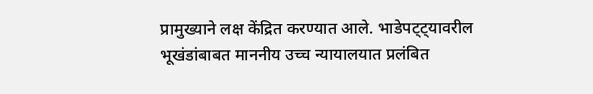प्रामुख्याने लक्ष केंद्रित करण्यात आले. भाडेपट्ट्यावरील भूखंडांबाबत माननीय उच्च न्यायालयात प्रलंबित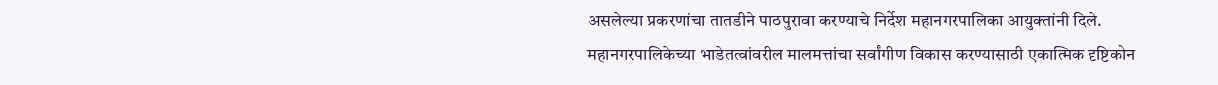असलेल्या प्रकरणांचा तातडीने पाठपुरावा करण्याचे निर्देश महानगरपालिका आयुक्तांनी दिले.
महानगरपालिकेच्या भाडेतत्वांवरील मालमत्तांचा सर्वांगीण विकास करण्यासाठी एकात्मिक दृष्टिकोन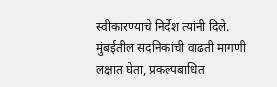स्वीकारण्याचे निर्देश त्यांनी दिले. मुंबईतील सदनिकांची वाढती मागणी लक्षात घेता, प्रकल्पबाधित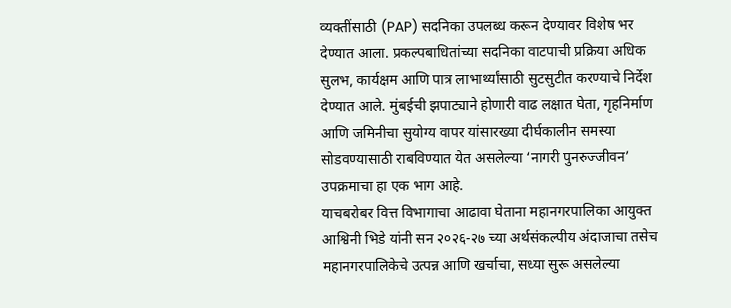व्यक्तींसाठी (PAP) सदनिका उपलब्ध करून देण्यावर विशेष भर देण्यात आला. प्रकल्पबाधितांच्या सदनिका वाटपाची प्रक्रिया अधिक सुलभ, कार्यक्षम आणि पात्र लाभार्थ्यांसाठी सुटसुटीत करण्याचे निर्देश देण्यात आले. मुंबईची झपाट्याने होणारी वाढ लक्षात घेता, गृहनिर्माण आणि जमिनीचा सुयोग्य वापर यांसारख्या दीर्घकालीन समस्या सोडवण्यासाठी राबविण्यात येत असलेल्या ‘नागरी पुनरुज्जीवन’ उपक्रमाचा हा एक भाग आहे.
याचबरोबर वित्त विभागाचा आढावा घेताना महानगरपालिका आयुक्त आश्विनी भिडे यांनी सन २०२६-२७ च्या अर्थसंकल्पीय अंदाजाचा तसेच महानगरपालिकेचे उत्पन्न आणि खर्चाचा, सध्या सुरू असलेल्या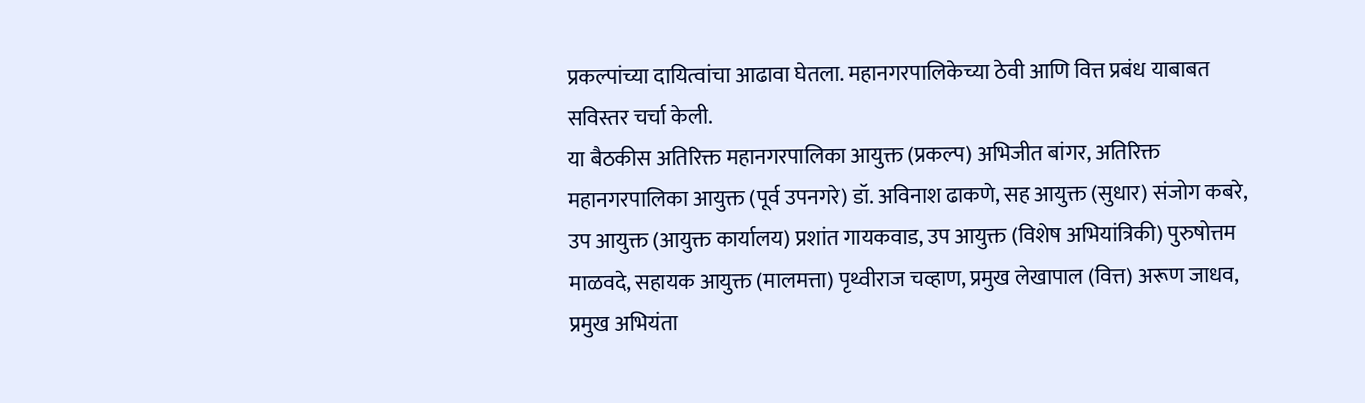प्रकल्पांच्या दायित्वांचा आढावा घेतला. महानगरपालिकेच्या ठेवी आणि वित्त प्रबंध याबाबत सविस्तर चर्चा केली.
या बैठकीस अतिरिक्त महानगरपालिका आयुक्त (प्रकल्प) अभिजीत बांगर, अतिरिक्त महानगरपालिका आयुक्त (पूर्व उपनगरे) डॉ. अविनाश ढाकणे, सह आयुक्त (सुधार) संजोग कबरे, उप आयुक्त (आयुक्त कार्यालय) प्रशांत गायकवाड, उप आयुक्त (विशेष अभियांत्रिकी) पुरुषोत्तम माळवदे, सहायक आयुक्त (मालमत्ता) पृथ्वीराज चव्हाण, प्रमुख लेखापाल (वित्त) अरूण जाधव, प्रमुख अभियंता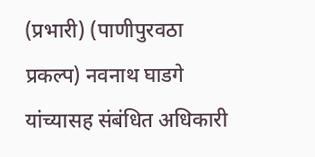(प्रभारी) (पाणीपुरवठा प्रकल्प) नवनाथ घाडगे यांच्यासह संबंधित अधिकारी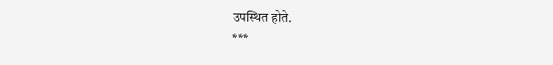उपस्थित होते.
***